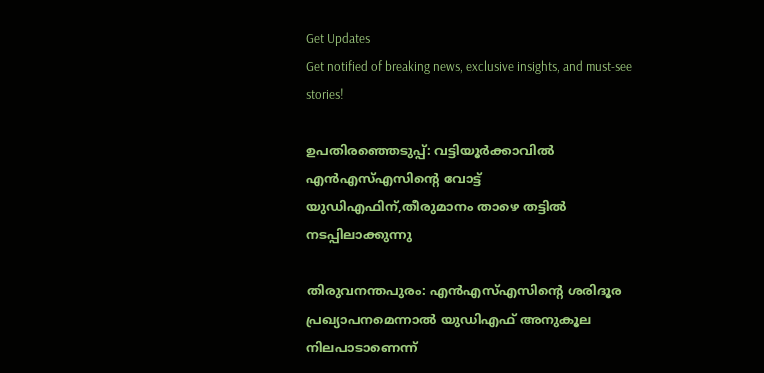Get Updates
Get notified of breaking news, exclusive insights, and must-see stories!

ഉപതിരഞ്ഞെടുപ്പ്: വട്ടിയൂർക്കാവിൽ എൻഎസ്എസിന്റെ വോട്ട് യുഡിഎഫിന്,തീരുമാനം താഴെ തട്ടിൽ നടപ്പിലാക്കുന്നു

തിരുവനന്തപുരം: എൻഎസ്എസിന്റെ ശരിദൂര പ്രഖ്യാപനമെന്നാല്‍ യുഡിഎഫ് അനുകൂല നിലപാടാണെന്ന്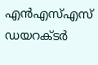എന്‍എസ്എസ് ഡയറക്ടര്‍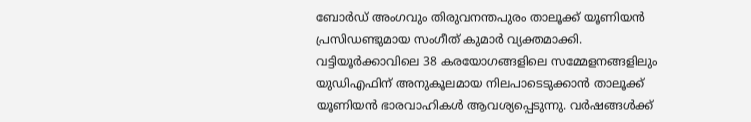ബോര്‍ഡ് അംഗവും തിരുവനന്തപുരം താലൂക്ക് യൂണിയന്‍ പ്രസിഡണ്ടുമായ സംഗീത് കുമാര്‍ വ്യക്തമാക്കി. വട്ടിയൂര്‍ക്കാവിലെ 38 കരയോഗങ്ങളിലെ സമ്മേളനങ്ങളിലും യുഡിഎഫിന് അനുകൂലമായ നിലപാടെടുക്കാന്‍ താലൂക്ക് യൂണിയന്‍ ഭാരവാഹികള്‍ ആവശ്യപ്പെടുന്നു. വര്‍ഷങ്ങള്‍ക്ക്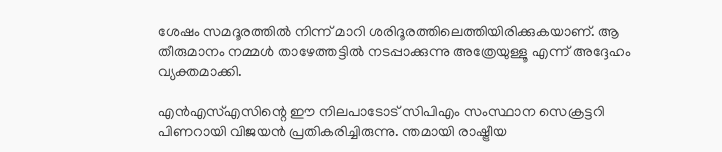ശേഷം സമദൂരത്തില്‍ നിന്ന് മാറി ശരിദൂരത്തിലെത്തിയിരിക്കുകയാണ്. ആ തീരുമാനം നമ്മള്‍ താഴേത്തട്ടില്‍ നടപ്പാക്കുന്നു അത്രേയുള്ളൂ എന്ന് അദ്ദേഹം വ്യക്തമാക്കി.

എൻഎസ്എസിന്റെ ഈ നിലപാടോട് സിപിഎം സംസ്ഥാന സെക്രട്ടറി പിണറായി വിജയൻ പ്രതികരിച്ചിരുന്നു. ന്തമായി രാഷ്ട്രീയ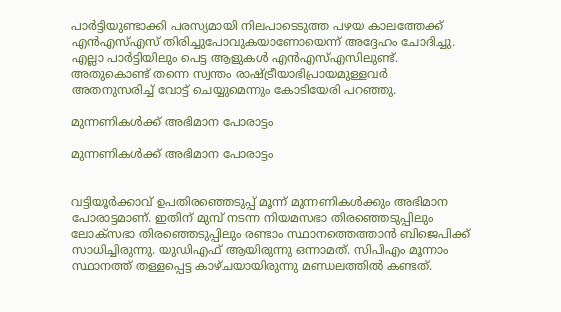പാര്‍ട്ടിയുണ്ടാക്കി പരസ്യമായി നിലപാടെടുത്ത പഴയ കാലത്തേക്ക് എന്‍എസ്എസ് തിരിച്ചുപോവുകയാണോയെന്ന് അദ്ദേഹം ചോദിച്ചു. എല്ലാ പാര്‍ട്ടിയിലും പെട്ട ആളുകള്‍ എന്‍എസ്എസിലുണ്ട്. അതുകൊണ്ട് തന്നെ സ്വന്തം രാഷ്ട്രീയാഭിപ്രായമുള്ളവര്‍ അതനുസരിച്ച് വോട്ട് ചെയ്യുമെന്നും കോടിയേരി പറഞ്ഞു.

മുന്നണികൾക്ക് അഭിമാന പോരാട്ടം

മുന്നണികൾക്ക് അഭിമാന പോരാട്ടം


വട്ടിയൂർക്കാവ് ഉപതിരഞ്ഞെടുപ്പ് മൂന്ന് മുന്നണികൾക്കും അഭിമാന പോരാട്ടമാണ്. ഇതിന് മുമ്പ് നടന്ന നിയമസഭാ തിരഞ്ഞെടുപ്പിലും ലോക്സഭാ തിരഞ്ഞെടുപ്പിലും രണ്ടാം സ്ഥാനത്തെത്താൻ ബിജെപിക്ക് സാധിച്ചിരുന്നു. യുഡിഎഫ് ആയിരുന്നു ഒന്നാമത്. സിപിഎം മൂന്നാം സ്ഥാനത്ത് തള്ളപ്പെട്ട കാഴ്ചയായിരുന്നു മണ്ഡലത്തിൽ കണ്ടത്.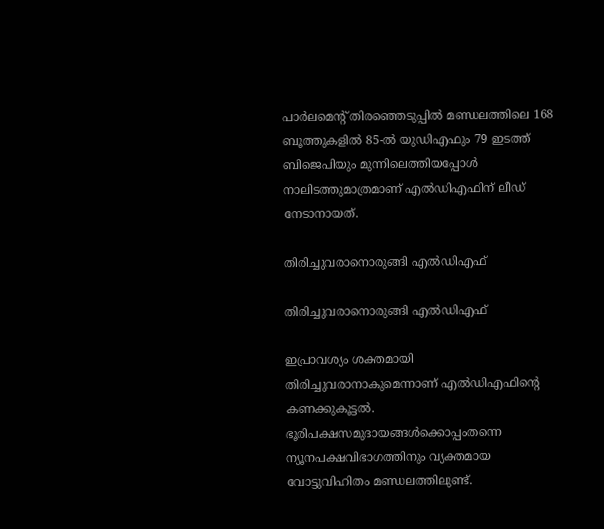പാര്‍ലമെന്റ് തിരഞ്ഞെടുപ്പില്‍ മണ്ഡലത്തിലെ 168 ബൂത്തുകളില്‍ 85-ല്‍ യുഡിഎഫും 79 ഇടത്ത് ബിജെപിയും മുന്നിലെത്തിയപ്പോള്‍ നാലിടത്തുമാത്രമാണ് എല്‍ഡിഎഫിന് ലീഡ് നേടാനായത്.

തിരിച്ചുവരാനൊരുങ്ങി എൽഡിഎഫ്

തിരിച്ചുവരാനൊരുങ്ങി എൽഡിഎഫ്

ഇപ്രാവശ്യം ശക്തമായി തിരിച്ചുവരാനാകുമെന്നാണ് എല്‍ഡിഎഫിന്റെ കണക്കുകൂട്ടല്‍. ഭൂരിപക്ഷസമുദായങ്ങള്‍ക്കൊപ്പംതന്നെ ന്യൂനപക്ഷവിഭാഗത്തിനും വ്യക്തമായ വോട്ടുവിഹിതം മണ്ഡലത്തിലുണ്ട്.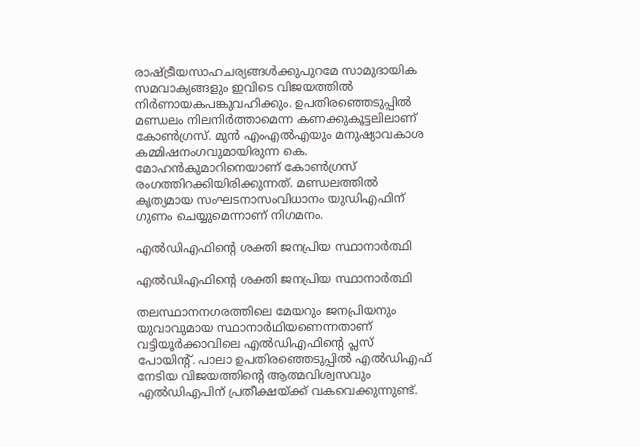രാഷ്ട്രീയസാഹചര്യങ്ങള്‍ക്കുപുറമേ സാമുദായിക സമവാക്യങ്ങളും ഇവിടെ വിജയത്തില്‍ നിര്‍ണായകപങ്കുവഹിക്കും. ഉപതിരഞ്ഞെടുപ്പില്‍ മണ്ഡലം നിലനിര്‍ത്താമെന്ന കണക്കുകൂട്ടലിലാണ് കോണ്‍ഗ്രസ്. മുന്‍ എംഎല്‍എയും മനുഷ്യാവകാശ കമ്മിഷനംഗവുമായിരുന്ന കെ. മോഹന്‍കുമാറിനെയാണ് കോൺഗ്രസ് രംഗത്തിറക്കിയിരിക്കുന്നത്. മണ്ഡലത്തില്‍ കൃത്യമായ സംഘടനാസംവിധാനം യുഡിഎഫിന് ഗുണം ചെയ്യുമെന്നാണ് നിഗമനം.

എൽഡിഎഫിന്റെ ശക്തി ജനപ്രിയ സ്ഥാനാർത്ഥി

എൽഡിഎഫിന്റെ ശക്തി ജനപ്രിയ സ്ഥാനാർത്ഥി

തലസ്ഥാനനഗരത്തിലെ മേയറും ജനപ്രിയനും യുവാവുമായ സ്ഥാനാര്‍ഥിയണെന്നതാണ് വട്ടിയൂർക്കാവിലെ എൽഡിഎഫിന്റെ പ്ലസ് പോയിന്റ്. പാലാ ഉപതിരഞ്ഞെടുപ്പിൽ എൽഡിഎഫ് നേടിയ വിജയത്തിന്റെ ആത്മവിശ്വസവും എൽഡിഎപിന് പ്രതീക്ഷയ്ക്ക് വകവെക്കുന്നുണ്ട്.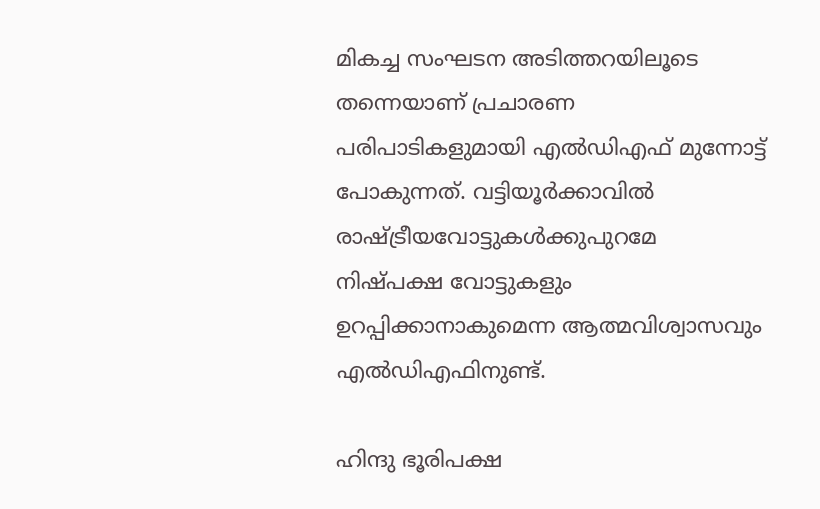മികച്ച സംഘടന അടിത്തറയിലൂടെ തന്നെയാണ് പ്രചാരണ പരിപാടികളുമായി എൽഡിഎഫ് മുന്നോട്ട് പോകുന്നത്. വട്ടിയൂർക്കാവിൽ രാഷ്ട്രീയവോട്ടുകള്‍ക്കുപുറമേ നിഷ്പക്ഷ വോട്ടുകളും ഉറപ്പിക്കാനാകുമെന്ന ആത്മവിശ്വാസവും എൽഡിഎഫിനുണ്ട്.

ഹിന്ദു ഭൂരിപക്ഷ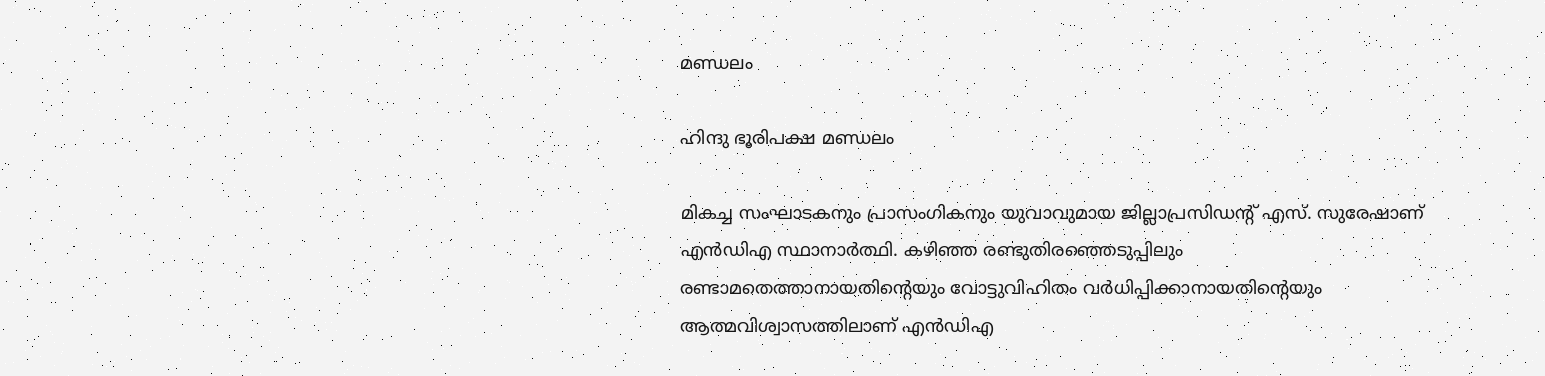മണ്ഡലം

ഹിന്ദു ഭൂരിപക്ഷ മണ്ഡലം

മികച്ച സംഘാടകനും പ്രാസംഗികനും യുവാവുമായ ജില്ലാപ്രസിഡന്റ് എസ്. സുരേഷാണ് എൻഡിഎ സ്ഥാനാർത്ഥി. കഴിഞ്ഞ രണ്ടുതിരഞ്ഞെടുപ്പിലും രണ്ടാമതെത്താനായതിന്റെയും വോട്ടുവിഹിതം വര്‍ധിപ്പിക്കാനായതിന്റെയും ആത്മവിശ്വാസത്തിലാണ് എൻഡിഎ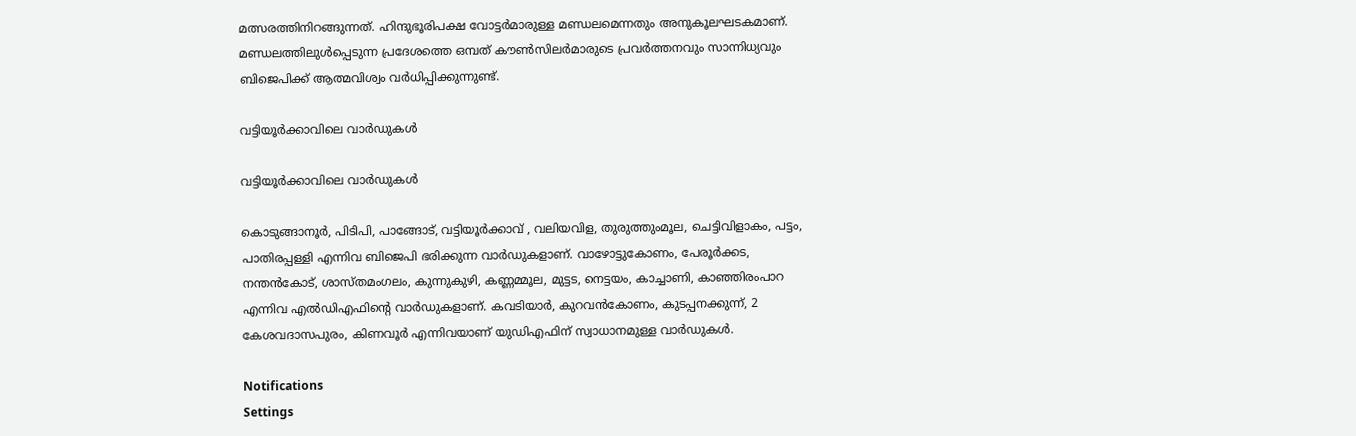മത്സരത്തിനിറങ്ങുന്നത്. ഹിന്ദുഭൂരിപക്ഷ വോട്ടര്‍മാരുള്ള മണ്ഡലമെന്നതും അനുകൂലഘടകമാണ്. മണ്ഡലത്തിലുള്‍പ്പെടുന്ന പ്രദേശത്തെ ഒമ്പത് കൗണ്‍സിലര്‍മാരുടെ പ്രവര്‍ത്തനവും സാന്നിധ്യവും ബിജെപിക്ക് ആത്മവിശ്വം വർധിപ്പിക്കുന്നുണ്ട്.

വട്ടിയൂർക്കാവിലെ വാർഡുകൾ

വട്ടിയൂർക്കാവിലെ വാർഡുകൾ

കൊടുങ്ങാനൂര്‍, പിടിപി, പാങ്ങോട്, വട്ടിയൂര്‍ക്കാവ് , വലിയവിള, തുരുത്തുംമൂല, ചെട്ടിവിളാകം, പട്ടം, പാതിരപ്പള്ളി എന്നിവ ബിജെപി ഭരിക്കുന്ന വാർഡുകളാണ്. വാഴോട്ടുകോണം, പേരൂര്‍ക്കട, നന്തന്‍കോട്, ശാസ്തമംഗലം, കുന്നുകുഴി, കണ്ണമ്മൂല, മുട്ടട, നെട്ടയം, കാച്ചാണി, കാഞ്ഞിരംപാറ എന്നിവ എൽഡിഎഫിന്റെ വാർഡുകളാണ്. കവടിയാര്‍, കുറവന്‍കോണം, കുടപ്പനക്കുന്ന്, 2 കേശവദാസപുരം, കിണവൂര്‍ എന്നിവയാണ് യുഡിഎഫിന് സ്വാധാനമുള്ള വാർഡുകൾ.

Notifications
Settings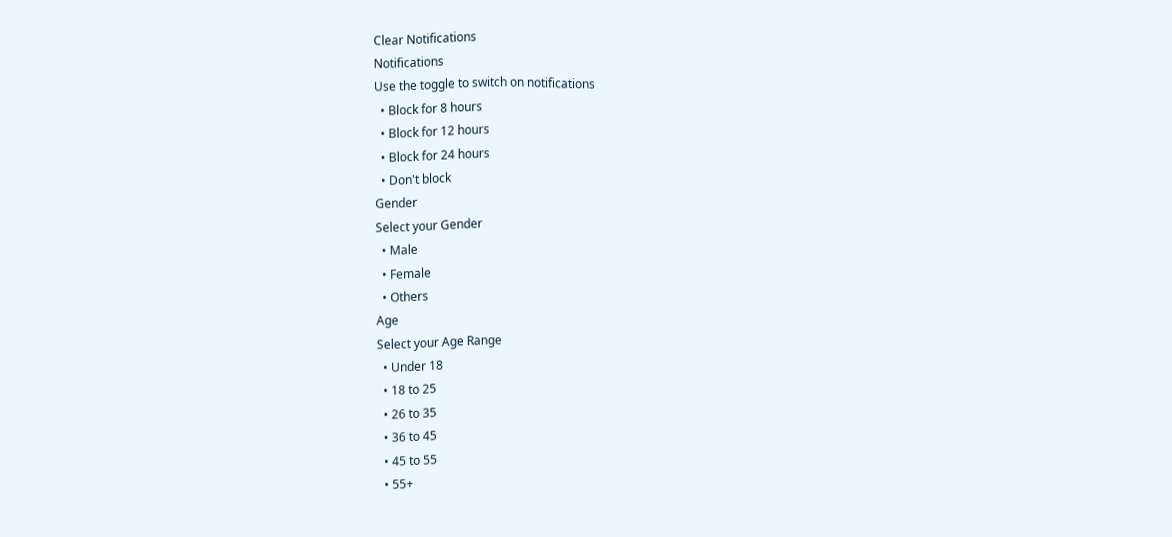Clear Notifications
Notifications
Use the toggle to switch on notifications
  • Block for 8 hours
  • Block for 12 hours
  • Block for 24 hours
  • Don't block
Gender
Select your Gender
  • Male
  • Female
  • Others
Age
Select your Age Range
  • Under 18
  • 18 to 25
  • 26 to 35
  • 36 to 45
  • 45 to 55
  • 55+